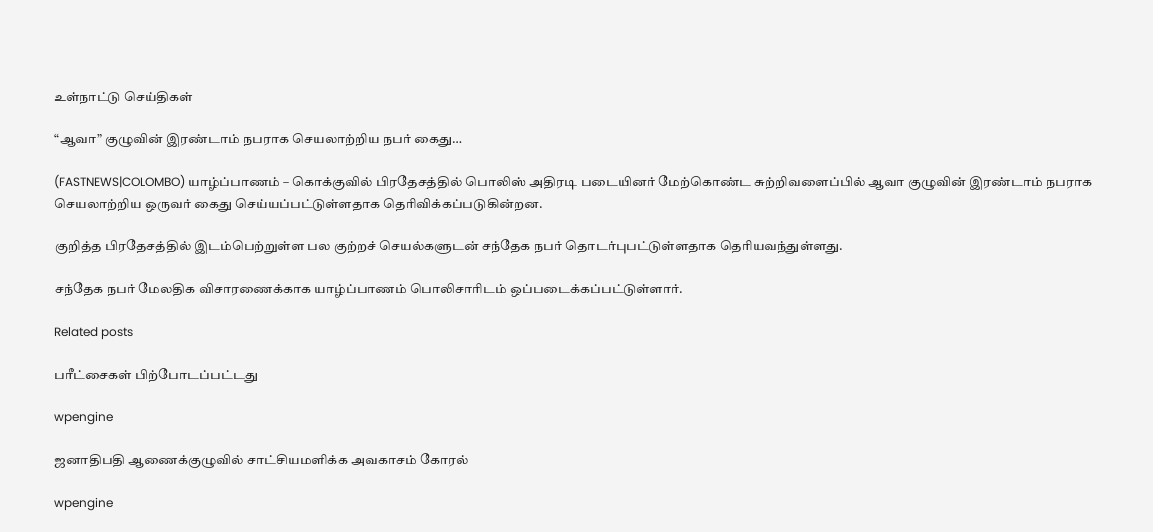உள்நாட்டு செய்திகள்

“ஆவா” குழுவின் இரண்டாம் நபராக செயலாற்றிய நபர் கைது…

(FASTNEWS|COLOMBO) யாழ்ப்பாணம் – கொக்குவில் பிரதேசத்தில் பொலிஸ் அதிரடி படையினர் மேற்கொண்ட சுற்றிவளைப்பில் ஆவா குழுவின் இரண்டாம் நபராக செயலாற்றிய ஒருவர் கைது செய்யப்பட்டுள்ளதாக தெரிவிக்கப்படுகின்றன.

குறித்த பிரதேசத்தில் இடம்பெற்றுள்ள பல குற்றச் செயல்களுடன் சந்தேக நபர் தொடர்புபட்டுள்ளதாக தெரியவந்துள்ளது.

சந்தேக நபர் மேலதிக விசாரணைக்காக யாழ்ப்பாணம் பொலிசாரிடம் ஒப்படைக்கப்பட்டுள்ளார்.

Related posts

பரீட்சைகள் பிற்போடப்பட்டது

wpengine

ஜனாதிபதி ஆணைக்குழுவில் சாட்சியமளிக்க அவகாசம் கோரல்

wpengine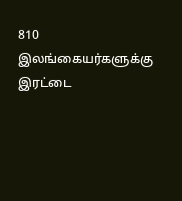810 இலங்கையர்களுக்கு இரட்டை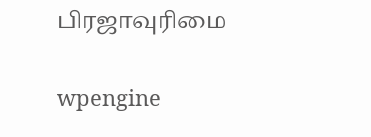பிரஜாவுரிமை

wpengine